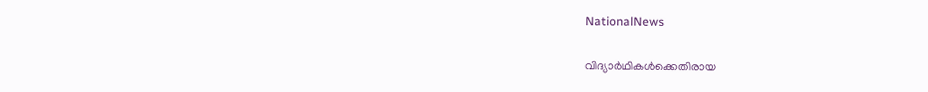NationalNews

വിദ്യാര്‍ഥികള്‍ക്കെതിരായ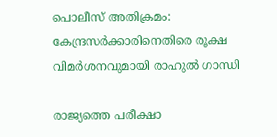പൊലീസ് അതിക്രമം: കേന്ദ്രസര്‍ക്കാരിനെതിരെ രൂക്ഷ വിമര്‍ശനവുമായി രാഹുല്‍ ഗാന്ധി

രാജ്യത്തെ പരീക്ഷാ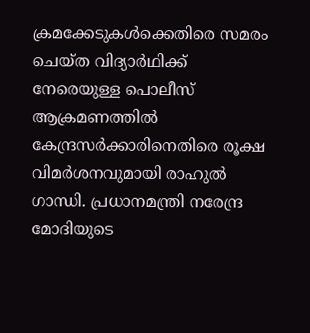ക്രമക്കേടുകള്‍ക്കെതിരെ സമരം ചെയ്ത വിദ്യാര്‍ഥിക്ക് നേരെയുള്ള പൊലീസ് ആക്രമണത്തില്‍ കേന്ദ്രസര്‍ക്കാരിനെതിരെ രൂക്ഷ വിമര്‍ശനവുമായി രാഹുല്‍ ഗാന്ധി. പ്രധാനമന്ത്രി നരേന്ദ്ര മോദിയുടെ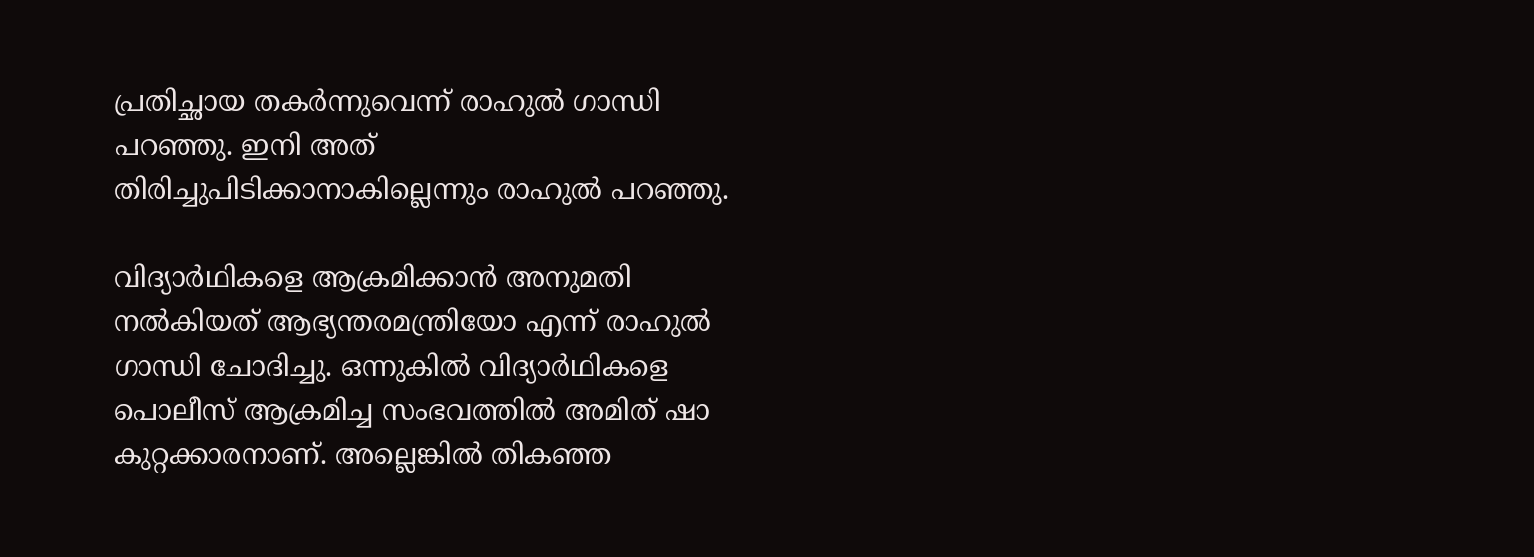പ്രതിച്ഛായ തകര്‍ന്നുവെന്ന് രാഹുല്‍ ഗാന്ധി പറഞ്ഞു. ഇനി അത് തിരിച്ചുപിടിക്കാനാകില്ലെന്നും രാഹുല്‍ പറഞ്ഞു.

വിദ്യാര്‍ഥികളെ ആക്രമിക്കാന്‍ അനുമതി നല്‍കിയത് ആഭ്യന്തരമന്ത്രിയോ എന്ന് രാഹുല്‍ ഗാന്ധി ചോദിച്ചു. ഒന്നുകില്‍ വിദ്യാര്‍ഥികളെ പൊലീസ് ആക്രമിച്ച സംഭവത്തില്‍ അമിത് ഷാ കുറ്റക്കാരനാണ്. അല്ലെങ്കില്‍ തികഞ്ഞ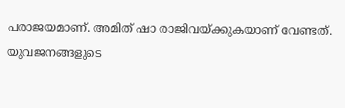പരാജയമാണ്. അമിത് ഷാ രാജിവയ്ക്കുകയാണ് വേണ്ടത്. യുവജനങ്ങളുടെ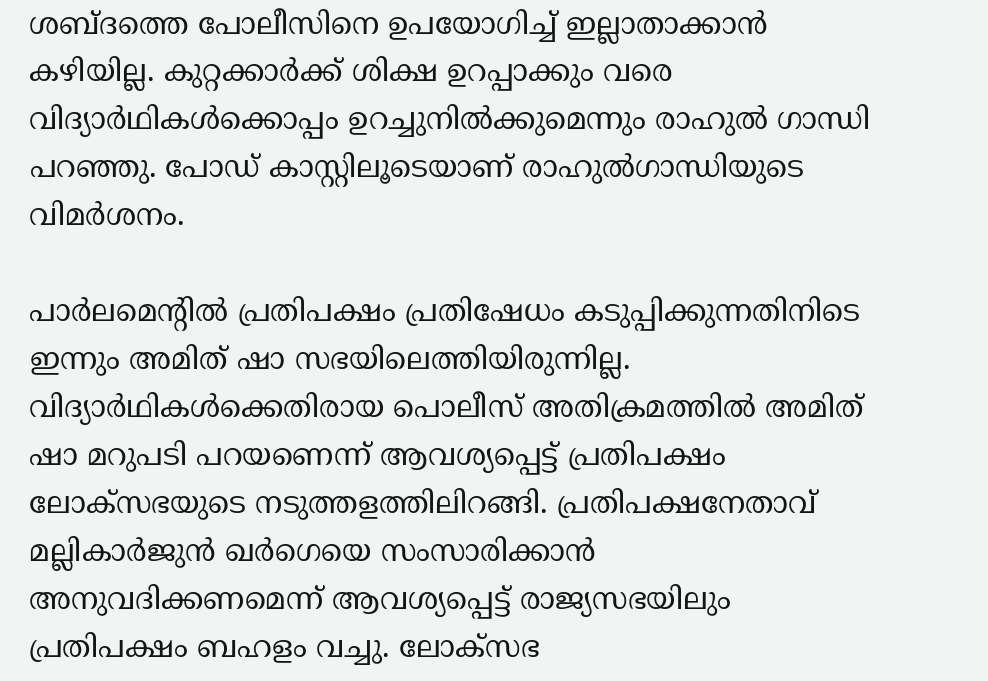ശബ്ദത്തെ പോലീസിനെ ഉപയോഗിച്ച് ഇല്ലാതാക്കാന്‍ കഴിയില്ല. കുറ്റക്കാര്‍ക്ക് ശിക്ഷ ഉറപ്പാക്കും വരെ വിദ്യാര്‍ഥികള്‍ക്കൊപ്പം ഉറച്ചുനില്‍ക്കുമെന്നും രാഹുല്‍ ഗാന്ധി പറഞ്ഞു. പോഡ് കാസ്റ്റിലൂടെയാണ് രാഹുല്‍ഗാന്ധിയുടെ വിമര്‍ശനം.

പാര്‍ലമെന്റില്‍ പ്രതിപക്ഷം പ്രതിഷേധം കടുപ്പിക്കുന്നതിനിടെ ഇന്നും അമിത് ഷാ സഭയിലെത്തിയിരുന്നില്ല. വിദ്യാര്‍ഥികള്‍ക്കെതിരായ പൊലീസ് അതിക്രമത്തില്‍ അമിത് ഷാ മറുപടി പറയണെന്ന് ആവശ്യപ്പെട്ട് പ്രതിപക്ഷം ലോക്‌സഭയുടെ നടുത്തളത്തിലിറങ്ങി. പ്രതിപക്ഷനേതാവ് മല്ലികാര്‍ജുന്‍ ഖര്‍ഗെയെ സംസാരിക്കാന്‍ അനുവദിക്കണമെന്ന് ആവശ്യപ്പെട്ട് രാജ്യസഭയിലും പ്രതിപക്ഷം ബഹളം വച്ചു. ലോക്‌സഭ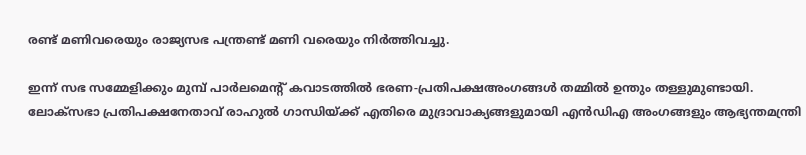രണ്ട് മണിവരെയും രാജ്യസഭ പന്ത്രണ്ട് മണി വരെയും നിര്‍ത്തിവച്ചു.

ഇന്ന് സഭ സമ്മേളിക്കും മുമ്പ് പാര്‍ലമെന്റ് കവാടത്തില്‍ ഭരണ-പ്രതിപക്ഷഅംഗങ്ങള്‍ തമ്മില്‍ ഉന്തും തള്ളുമുണ്ടായി. ലോക്‌സഭാ പ്രതിപക്ഷനേതാവ് രാഹുല്‍ ഗാന്ധിയ്ക്ക് എതിരെ മുദ്രാവാക്യങ്ങളുമായി എന്‍ഡിഎ അംഗങ്ങളും ആഭ്യന്തമന്ത്രി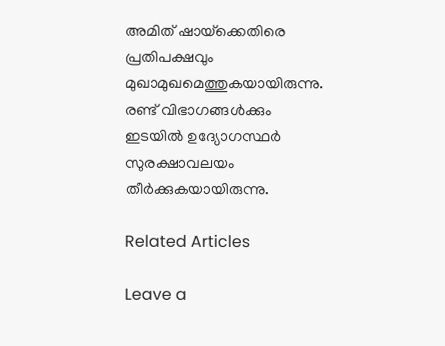അമിത് ഷായ്‌ക്കെതിരെ പ്രതിപക്ഷവും മുഖാമുഖമെത്തുകയായിരുന്നു. രണ്ട് വിഭാഗങ്ങള്‍ക്കും ഇടയില്‍ ഉദ്യോഗസ്ഥര്‍ സുരക്ഷാവലയം തീര്‍ക്കുകയായിരുന്നു.

Related Articles

Leave a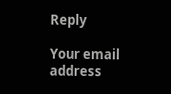Reply

Your email address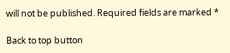will not be published. Required fields are marked *

Back to top button